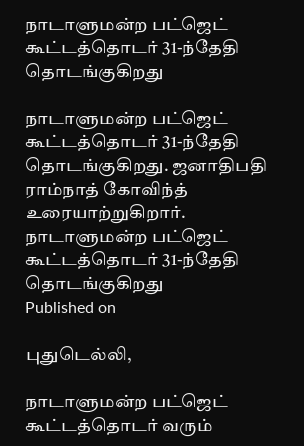நாடாளுமன்ற பட்ஜெட் கூட்டத்தொடர் 31-ந்தேதி தொடங்குகிறது

நாடாளுமன்ற பட்ஜெட் கூட்டத்தொடர் 31-ந்தேதி தொடங்குகிறது. ஜனாதிபதி ராம்நாத் கோவிந்த் உரையாற்றுகிறார்.
நாடாளுமன்ற பட்ஜெட் கூட்டத்தொடர் 31-ந்தேதி தொடங்குகிறது
Published on

புதுடெல்லி,

நாடாளுமன்ற பட்ஜெட் கூட்டத்தொடர் வரும்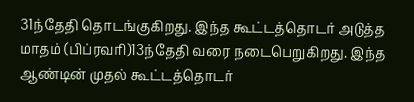31ந்தேதி தொடங்குகிறது. இந்த கூட்டத்தொடர் அடுத்த மாதம் (பிப்ரவரி)13ந்தேதி வரை நடைபெறுகிறது. இந்த ஆண்டின் முதல் கூட்டத்தொடர்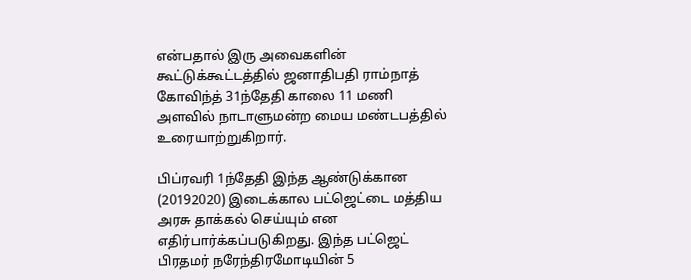என்பதால் இரு அவைகளின் கூட்டுக்கூட்டத்தில் ஜனாதிபதி ராம்நாத் கோவிந்த் 31ந்தேதி காலை 11 மணி அளவில் நாடாளுமன்ற மைய மண்டபத்தில் உரையாற்றுகிறார்.

பிப்ரவரி 1ந்தேதி இந்த ஆண்டுக்கான (20192020) இடைக்கால பட்ஜெட்டை மத்திய அரசு தாக்கல் செய்யும் என எதிர்பார்க்கப்படுகிறது. இந்த பட்ஜெட் பிரதமர் நரேந்திரமோடியின் 5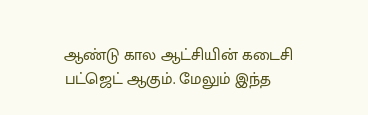ஆண்டு கால ஆட்சியின் கடைசி பட்ஜெட் ஆகும். மேலும் இந்த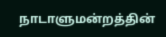நாடாளுமன்றத்தின்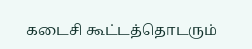கடைசி கூட்டத்தொடரும்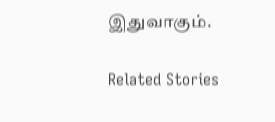இதுவாகும்.

Related Stories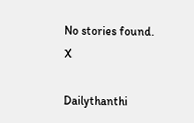No stories found.
X

Dailythanthi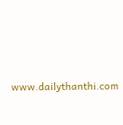www.dailythanthi.com